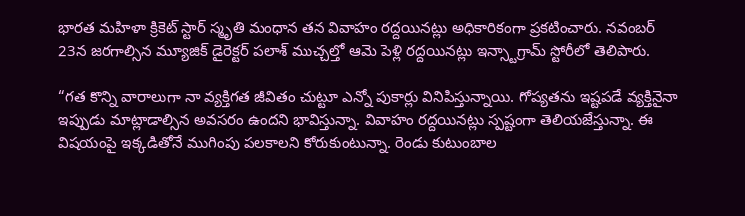భారత మహిళా క్రికెట్ స్టార్ స్మృతి మంధాన తన వివాహం రద్దయినట్లు అధికారికంగా ప్రకటించారు. నవంబర్ 23న జరగాల్సిన మ్యూజిక్ డైరెక్టర్ పలాశ్ ముచ్చల్తో ఆమె పెళ్లి రద్దయినట్లు ఇన్స్టాగ్రామ్ స్టోరీలో తెలిపారు.

“గత కొన్ని వారాలుగా నా వ్యక్తిగత జీవితం చుట్టూ ఎన్నో పుకార్లు వినిపిస్తున్నాయి. గోప్యతను ఇష్టపడే వ్యక్తినైనా ఇప్పుడు మాట్లాడాల్సిన అవసరం ఉందని భావిస్తున్నా. వివాహం రద్దయినట్లు స్పష్టంగా తెలియజేస్తున్నా. ఈ విషయంపై ఇక్కడితోనే ముగింపు పలకాలని కోరుకుంటున్నా. రెండు కుటుంబాల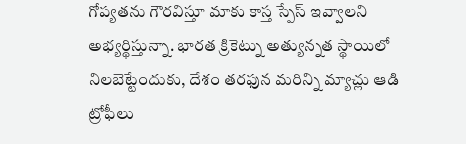గోప్యతను గౌరవిస్తూ మాకు కాస్త స్పేస్ ఇవ్వాలని అభ్యర్థిస్తున్నా. భారత క్రికెట్ను అత్యున్నత స్థాయిలో నిలబెట్టేందుకు, దేశం తరఫున మరిన్ని మ్యాచ్లు ఆడి ట్రోఫీలు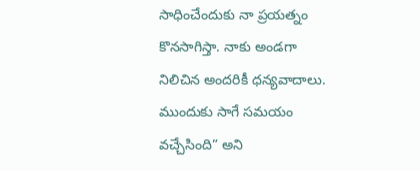సాధించేందుకు నా ప్రయత్నం కొనసాగిస్తా. నాకు అండగా నిలిచిన అందరికీ ధన్యవాదాలు. ముందుకు సాగే సమయం వచ్చేసింది” అని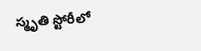స్మృతి స్టోరీలో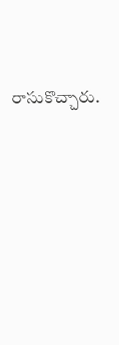రాసుకొచ్చారు.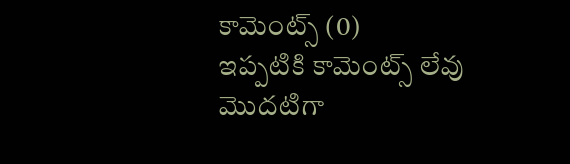కామెంట్స్ (0)
ఇప్పటికి కామెంట్స్ లేవు
మొదటిగా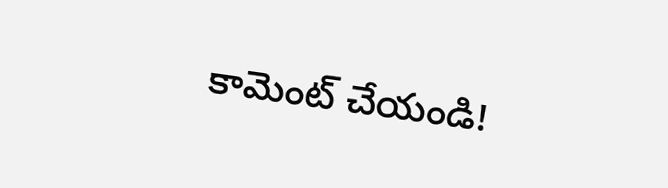కామెంట్ చేయండి!